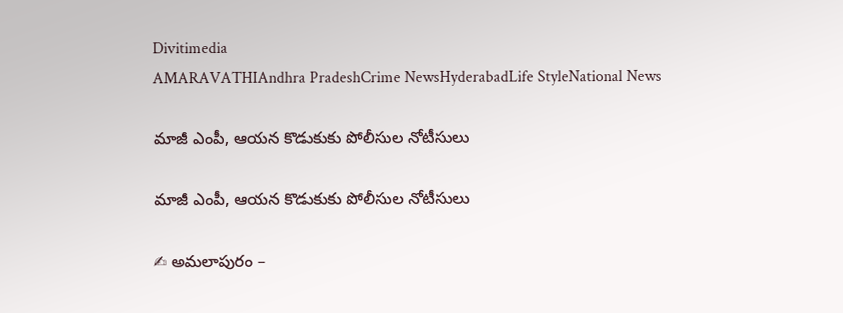Divitimedia
AMARAVATHIAndhra PradeshCrime NewsHyderabadLife StyleNational News

మాజీ ఎంపీ, ఆయన కొడుకుకు పోలీసుల నోటీసులు

మాజీ ఎంపీ, ఆయన కొడుకుకు పోలీసుల నోటీసులు

✍ అమలాపురం –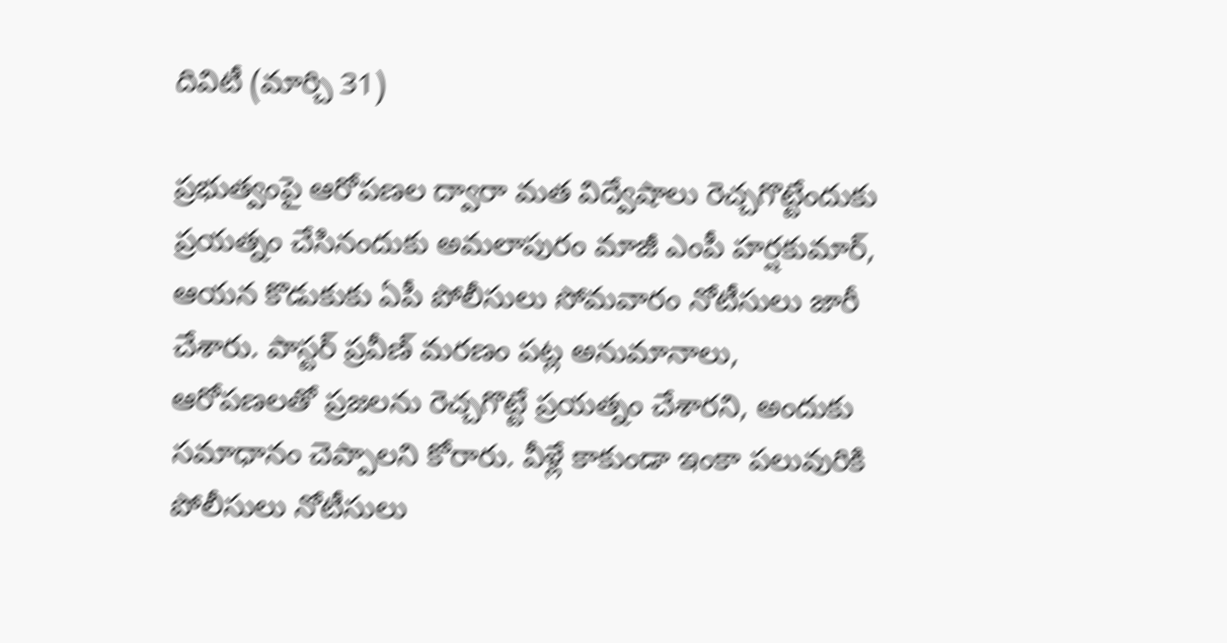దివిటీ (మార్చి 31)

ప్రభుత్వంపై ఆరోపణల ద్వారా మత విద్వేషాలు రెచ్చగొట్టేందుకు ప్రయత్నం చేసినందుకు అమలాపురం మాజీ ఎంపీ హర్షకుమార్, ఆయన కొడుకుకు ఏపీ పోలీసులు సోమవారం నోటీసులు జారీ చేశారు. పాస్టర్ ప్రవీణ్ మరణం పట్ల అనుమానాలు, ఆరోపణలతో ప్రజలను రెచ్చగొట్టే ప్రయత్నం చేశారని, అందుకు సమాధానం చెప్పాలని కోరారు. వీళ్లే కాకుండా ఇంకా పలువురికి పోలీసులు నోటీసులు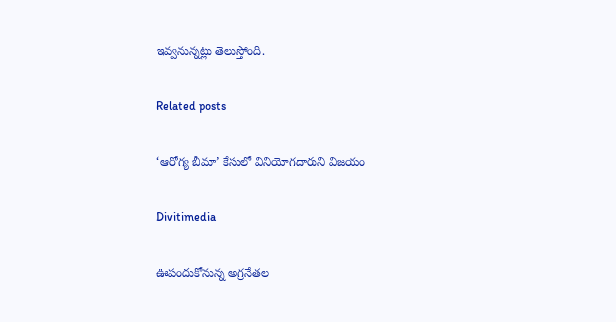ఇవ్వనున్నట్లు తెలుస్తోంది.

Related posts

‘ఆరోగ్య బీమా’ కేసులో వినియోగదారుని విజయం

Divitimedia

ఊపందుకోనున్న అగ్రనేతల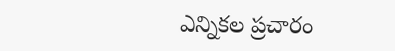ఎన్నికల ప్రచారం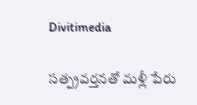Divitimedia

సత్ప్రవర్తనతో మళ్లీ పేరు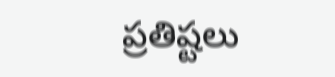ప్రతిష్టలు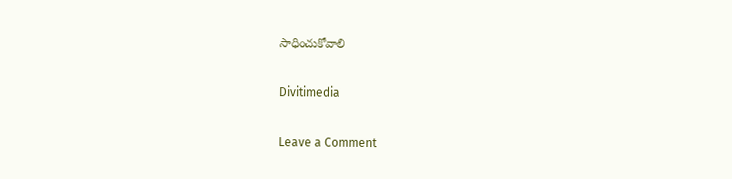సాధించుకోవాలి

Divitimedia

Leave a Comment